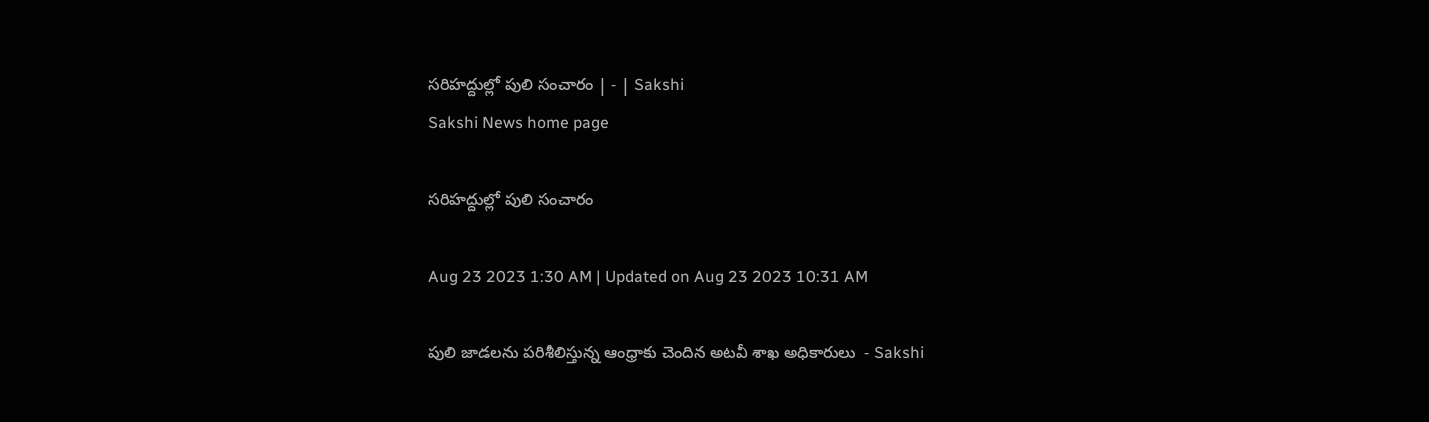సరిహద్దుల్లో పులి సంచారం | - | Sakshi
Sakshi News home page

సరిహద్దుల్లో పులి సంచారం

Aug 23 2023 1:30 AM | Updated on Aug 23 2023 10:31 AM

పులి జాడలను పరిశీలిస్తున్న ఆంధ్రాకు చెందిన అటవీ శాఖ అధికారులు  - Sakshi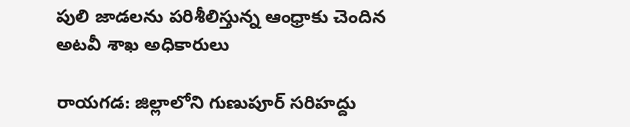పులి జాడలను పరిశీలిస్తున్న ఆంధ్రాకు చెందిన అటవీ శాఖ అధికారులు

రాయగడ: జిల్లాలోని గుణుపూర్‌ సరిహద్దు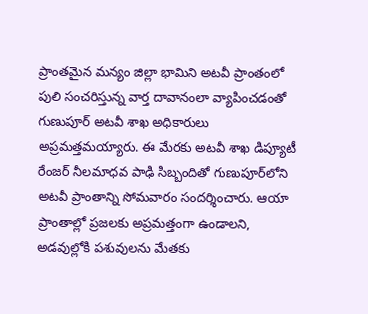ప్రాంతమైన మన్యం జిల్లా భామిని అటవీ ప్రాంతంలో పులి సంచరిస్తున్న వార్త దావానంలా వ్యాపించడంతో గుణుపూర్‌ అటవీ శాఖ అధికారులు అప్రమత్తమయ్యారు. ఈ మేరకు అటవీ శాఖ డిప్యూటీ రేంజర్‌ నీలమాధవ పాఢి సిబ్బందితో గుణుపూర్‌లోని అటవీ ప్రాంతాన్ని సోమవారం సందర్శించారు. ఆయా ప్రాంతాల్లో ప్రజలకు అప్రమత్తంగా ఉండాలని, అడవుల్లోకి పశువులను మేతకు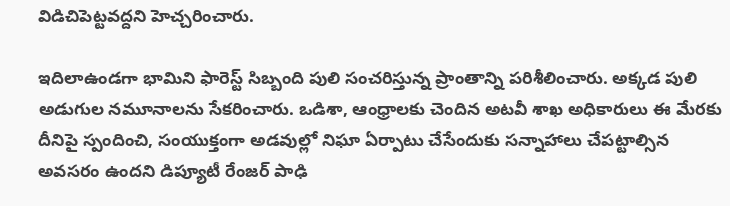విడిచిపెట్టవద్దని హెచ్చరించారు.

ఇదిలాఉండగా భామిని ఫారెస్ట్‌ సిబ్బంది పులి సంచరిస్తున్న ప్రాంతాన్ని పరిశీలించారు. అక్కడ పులి అడుగుల నమూనాలను సేకరించారు. ఒడిశా, ఆంధ్రాలకు చెందిన అటవీ శాఖ అధికారులు ఈ మేరకు దీనిపై స్పందించి, సంయుక్తంగా అడవుల్లో నిఘా ఏర్పాటు చేసేందుకు సన్నాహాలు చేపట్టాల్సిన అవసరం ఉందని డిప్యూటీ రేంజర్‌ పాఢి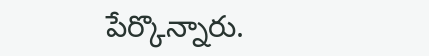పేర్కొన్నారు.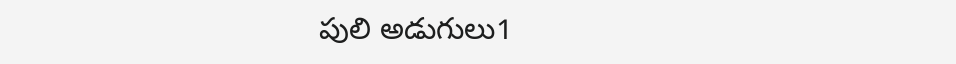పులి అడుగులు1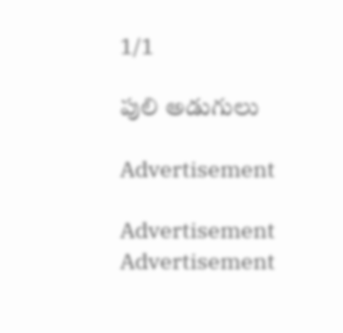1/1

పులి అడుగులు

Advertisement

Advertisement
Advertisement